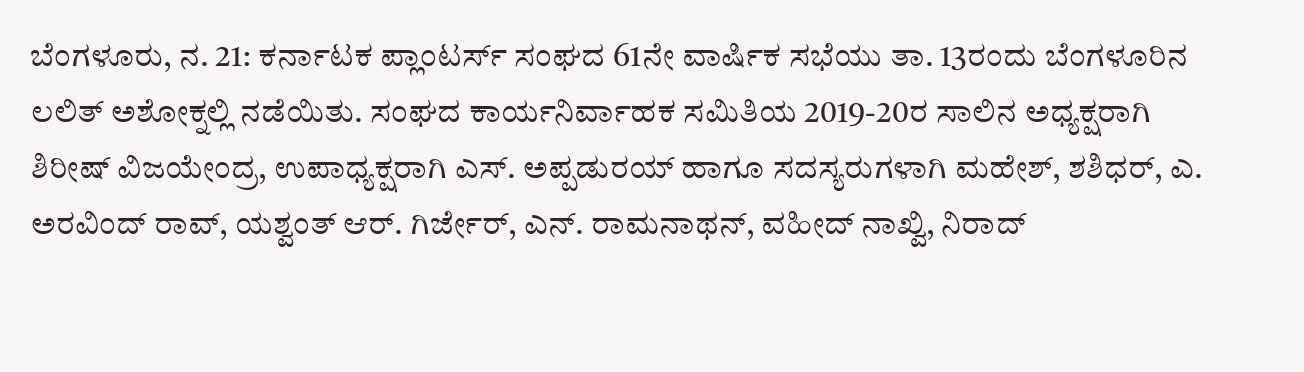ಬೆಂಗಳೂರು, ನ. 21: ಕರ್ನಾಟಕ ಪ್ಲಾಂಟರ್ಸ್ ಸಂಘದ 61ನೇ ವಾರ್ಷಿಕ ಸಭೆಯು ತಾ. 13ರಂದು ಬೆಂಗಳೂರಿನ ಲಲಿತ್ ಅಶೋಕ್ನಲ್ಲಿ ನಡೆಯಿತು. ಸಂಘದ ಕಾರ್ಯನಿರ್ವಾಹಕ ಸಮಿತಿಯ 2019-20ರ ಸಾಲಿನ ಅಧ್ಯಕ್ಷರಾಗಿ ಶಿರೀಷ್ ವಿಜಯೇಂದ್ರ, ಉಪಾಧ್ಯಕ್ಷರಾಗಿ ಎಸ್. ಅಪ್ಪಡುರಯ್ ಹಾಗೂ ಸದಸ್ಯರುಗಳಾಗಿ ಮಹೇಶ್, ಶಶಿಧರ್, ಎ. ಅರವಿಂದ್ ರಾವ್, ಯಶ್ವಂತ್ ಆರ್. ಗಿರ್ಜೇರ್, ಎನ್. ರಾಮನಾಥನ್, ವಹೀದ್ ನಾಖ್ವಿ, ನಿರಾದ್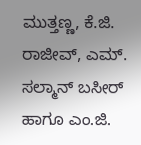ಮುತ್ತಣ್ಣ, ಕೆ.ಜಿ. ರಾಜೀವ್, ಎಮ್. ಸಲ್ಮಾನ್ ಬಸೀರ್ ಹಾಗೂ ಎಂ.ಜಿ.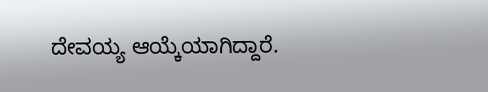ದೇವಯ್ಯ ಆಯ್ಕೆಯಾಗಿದ್ದಾರೆ.